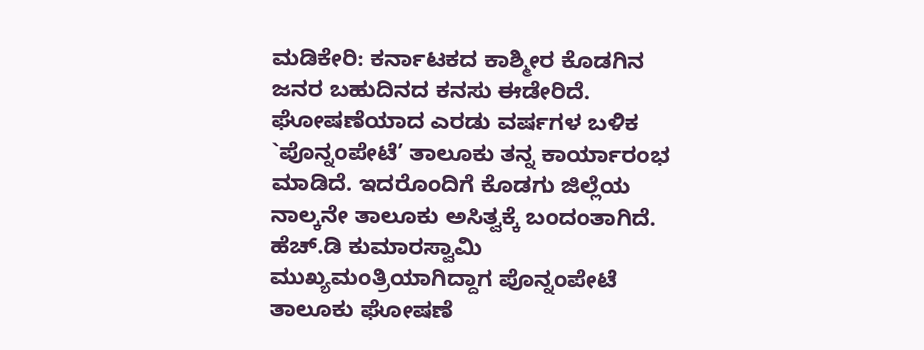ಮಡಿಕೇರಿ: ಕರ್ನಾಟಕದ ಕಾಶ್ಮೀರ ಕೊಡಗಿನ ಜನರ ಬಹುದಿನದ ಕನಸು ಈಡೇರಿದೆ. ಘೋಷಣೆಯಾದ ಎರಡು ವರ್ಷಗಳ ಬಳಿಕ `ಪೊನ್ನಂಪೇಟೆ’ ತಾಲೂಕು ತನ್ನ ಕಾರ್ಯಾರಂಭ ಮಾಡಿದೆ. ಇದರೊಂದಿಗೆ ಕೊಡಗು ಜಿಲ್ಲೆಯ ನಾಲ್ಕನೇ ತಾಲೂಕು ಅಸಿತ್ವಕ್ಕೆ ಬಂದಂತಾಗಿದೆ.
ಹೆಚ್.ಡಿ ಕುಮಾರಸ್ವಾಮಿ ಮುಖ್ಯಮಂತ್ರಿಯಾಗಿದ್ದಾಗ ಪೊನ್ನಂಪೇಟೆ ತಾಲೂಕು ಘೋಷಣೆ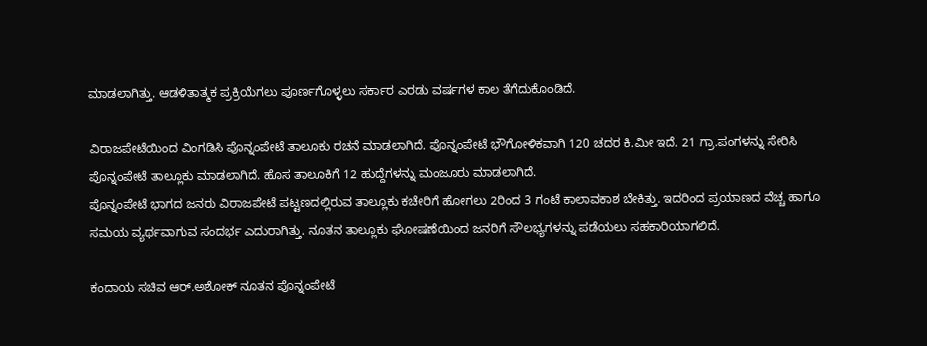ಮಾಡಲಾಗಿತ್ತು. ಆಡಳಿತಾತ್ಮಕ ಪ್ರಕ್ರಿಯೆಗಲು ಪೂರ್ಣಗೊಳ್ಳಲು ಸರ್ಕಾರ ಎರಡು ವರ್ಷಗಳ ಕಾಲ ತೆಗೆದುಕೊಂಡಿದೆ.

ವಿರಾಜಪೇಟೆಯಿಂದ ವಿಂಗಡಿಸಿ ಪೊನ್ನಂಪೇಟೆ ತಾಲೂಕು ರಚನೆ ಮಾಡಲಾಗಿದೆ. ಪೊನ್ನಂಪೇಟೆ ಭೌಗೋಳಿಕವಾಗಿ 120 ಚದರ ಕಿ.ಮೀ ಇದೆ. 21 ಗ್ರಾ.ಪಂಗಳನ್ನು ಸೇರಿಸಿ ಪೊನ್ನಂಪೇಟೆ ತಾಲ್ಲೂಕು ಮಾಡಲಾಗಿದೆ. ಹೊಸ ತಾಲೂಕಿಗೆ 12 ಹುದ್ದೆಗಳನ್ನು ಮಂಜೂರು ಮಾಡಲಾಗಿದೆ.
ಪೊನ್ನಂಪೇಟೆ ಭಾಗದ ಜನರು ವಿರಾಜಪೇಟೆ ಪಟ್ಟಣದಲ್ಲಿರುವ ತಾಲ್ಲೂಕು ಕಚೇರಿಗೆ ಹೋಗಲು 2ರಿಂದ 3 ಗಂಟೆ ಕಾಲಾವಕಾಶ ಬೇಕಿತ್ತು. ಇದರಿಂದ ಪ್ರಯಾಣದ ವೆಚ್ಚ ಹಾಗೂ ಸಮಯ ವ್ಯರ್ಥವಾಗುವ ಸಂದರ್ಭ ಎದುರಾಗಿತ್ತು. ನೂತನ ತಾಲ್ಲೂಕು ಘೋಷಣೆಯಿಂದ ಜನರಿಗೆ ಸೌಲಭ್ಯಗಳನ್ನು ಪಡೆಯಲು ಸಹಕಾರಿಯಾಗಲಿದೆ.

ಕಂದಾಯ ಸಚಿವ ಆರ್.ಅಶೋಕ್ ನೂತನ ಪೊನ್ನಂಪೇಟೆ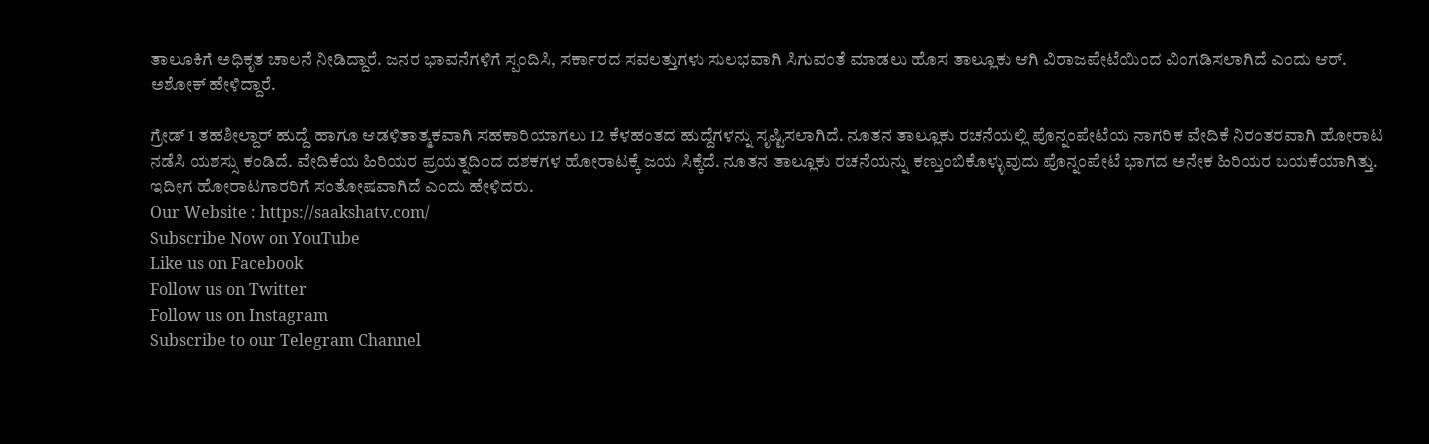ತಾಲೂಕಿಗೆ ಅಧಿಕೃತ ಚಾಲನೆ ನೀಡಿದ್ದಾರೆ. ಜನರ ಭಾವನೆಗಳಿಗೆ ಸ್ಪಂದಿಸಿ, ಸರ್ಕಾರದ ಸವಲತ್ತುಗಳು ಸುಲಭವಾಗಿ ಸಿಗುವಂತೆ ಮಾಡಲು ಹೊಸ ತಾಲ್ಲೂಕು ಆಗಿ ವಿರಾಜಪೇಟೆಯಿಂದ ವಿಂಗಡಿಸಲಾಗಿದೆ ಎಂದು ಆರ್. ಅಶೋಕ್ ಹೇಳಿದ್ದಾರೆ.

ಗ್ರೇಡ್ 1 ತಹಶೀಲ್ದಾರ್ ಹುದ್ದೆ ಹಾಗೂ ಆಡಳಿತಾತ್ಮಕವಾಗಿ ಸಹಕಾರಿಯಾಗಲು 12 ಕೆಳಹಂತದ ಹುದ್ದೆಗಳನ್ನು ಸೃಷ್ಟಿಸಲಾಗಿದೆ. ನೂತನ ತಾಲ್ಲೂಕು ರಚನೆಯಲ್ಲಿ ಪೊನ್ನಂಪೇಟೆಯ ನಾಗರಿಕ ವೇದಿಕೆ ನಿರಂತರವಾಗಿ ಹೋರಾಟ ನಡೆಸಿ ಯಶಸ್ಸು ಕಂಡಿದೆ. ವೇದಿಕೆಯ ಹಿರಿಯರ ಪ್ರಯತ್ನದಿಂದ ದಶಕಗಳ ಹೋರಾಟಕ್ಕೆ ಜಯ ಸಿಕ್ಕೆದೆ. ನೂತನ ತಾಲ್ಲೂಕು ರಚನೆಯನ್ನು ಕಣ್ತುಂಬಿಕೊಳ್ಳುವುದು ಪೊನ್ನಂಪೇಟೆ ಭಾಗದ ಅನೇಕ ಹಿರಿಯರ ಬಯಕೆಯಾಗಿತ್ತು. ಇದೀಗ ಹೋರಾಟಗಾರರಿಗೆ ಸಂತೋಷವಾಗಿದೆ ಎಂದು ಹೇಳಿದರು.
Our Website : https://saakshatv.com/
Subscribe Now on YouTube
Like us on Facebook
Follow us on Twitter
Follow us on Instagram
Subscribe to our Telegram Channel